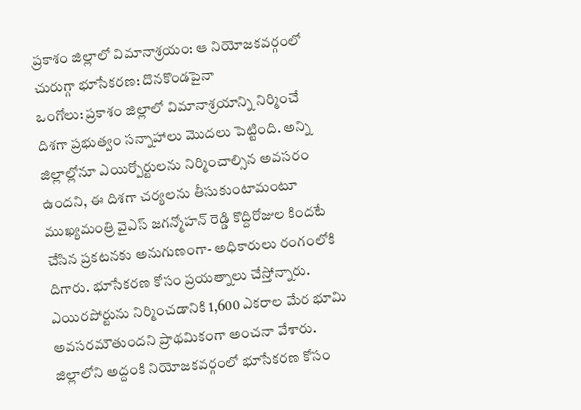ప్రకాశం జిల్లాలో విమానాశ్రయం: ఆ నియోజకవర్గంలో చురుగ్గా భూసేకరణ: దొనకొండపైనా
ఒంగోలు: ప్రకాశం జిల్లాలో విమానాశ్రయాన్ని నిర్మించే దిశగా ప్రభుత్వం సన్నాహాలు మొదలు పెట్టింది. అన్ని జిల్లాల్లోనూ ఎయిర్పోర్టులను నిర్మించాల్సిన అవసరం ఉందని, ఈ దిశగా చర్యలను తీసుకుంటామంటూ ముఖ్యమంత్రి వైఎస్ జగన్మోహన్ రెడ్డి కొద్దిరోజుల కిందటే చేసిన ప్రకటనకు అనుగుణంగా- అధికారులు రంగంలోకి దిగారు. భూసేకరణ కోసం ప్రయత్నాలు చేస్తోన్నారు. ఎయిరపోర్టును నిర్మించడానికి 1,600 ఎకరాల మేర భూమి అవసరమౌతుందని ప్రాథమికంగా అంచనా వేశారు.
జిల్లాలోని అద్దంకి నియోజకవర్గంలో భూసేకరణ కోసం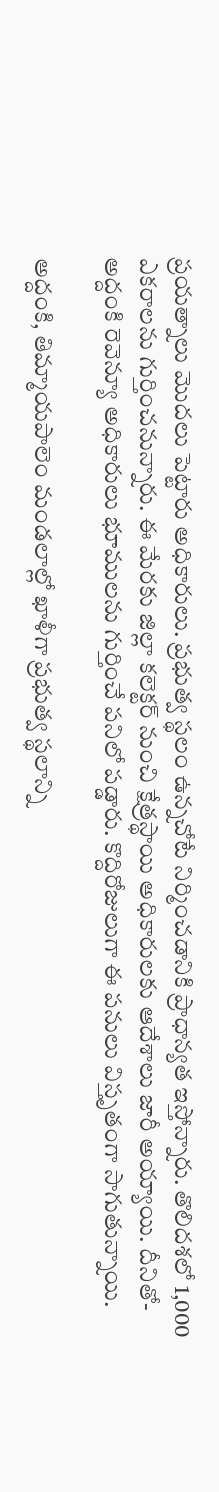ప్రయత్నాలు మొదలు పెట్టారు అధికారులు. ప్రభుత్వ స్థలం ఉన్నచోటే నిర్మించడానికి ప్రాధాన్యత ఇస్తోన్నారు. తొలిదశలో 1,000 ఎకరాలను గుర్తించనున్నారు. ఈ మేరకు జిల్లా కలెక్టర్ నుంచి క్షేత్రస్థాయి అధికారులకు ఆదేశాలు జారీ అయ్యాయి. దీనితో- అద్దంకి రెవెన్యూ అధికారులు భూములను గుర్తించే పనిలో పడ్డారు. కొద్దిరోజులుగా ఈ పనులు విస్తృతంగా సాగుతున్నాయి.

అద్దంకి, తిమ్మాయపాలెం మండలాల్లో ఖాళీగా ప్రభుత్వ స్థలాన్ని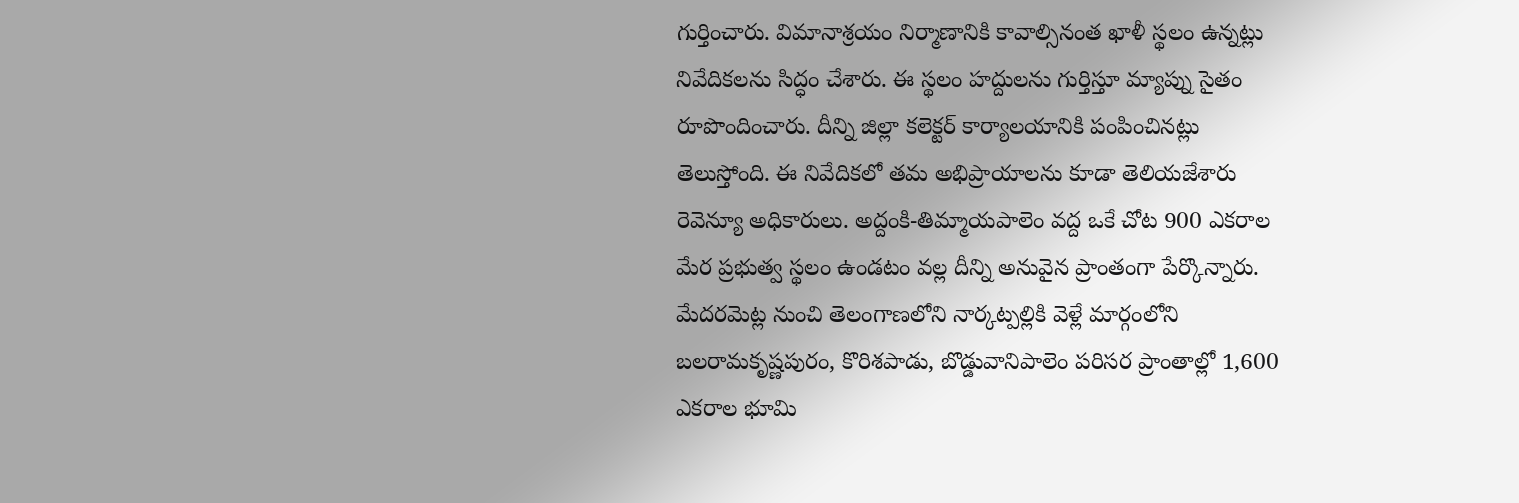గుర్తించారు. విమానాశ్రయం నిర్మాణానికి కావాల్సినంత ఖాళీ స్థలం ఉన్నట్లు నివేదికలను సిద్ధం చేశారు. ఈ స్థలం హద్దులను గుర్తిస్తూ మ్యాప్ను సైతం రూపొందించారు. దీన్ని జిల్లా కలెక్టర్ కార్యాలయానికి పంపించినట్లు తెలుస్తోంది. ఈ నివేదికలో తమ అభిప్రాయాలను కూడా తెలియజేశారు రెవెన్యూ అధికారులు. అద్దంకి-తిమ్మాయపాలెం వద్ద ఒకే చోట 900 ఎకరాల మేర ప్రభుత్వ స్థలం ఉండటం వల్ల దీన్ని అనువైన ప్రాంతంగా పేర్కొన్నారు.
మేదరమెట్ల నుంచి తెలంగాణలోని నార్కట్పల్లికి వెళ్లే మార్గంలోని బలరామకృష్ణపురం, కొరిశపాడు, బొడ్డువానిపాలెం పరిసర ప్రాంతాల్లో 1,600 ఎకరాల భూమి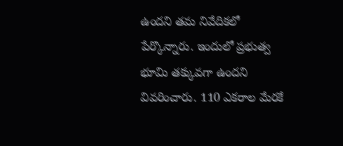ఉందని తమ నివేదికలో పేర్కొన్నారు. ఇందులో ప్రభుత్వ భూమి తక్కువగా ఉందని వివరించారు. 110 ఎకరాల మేరకే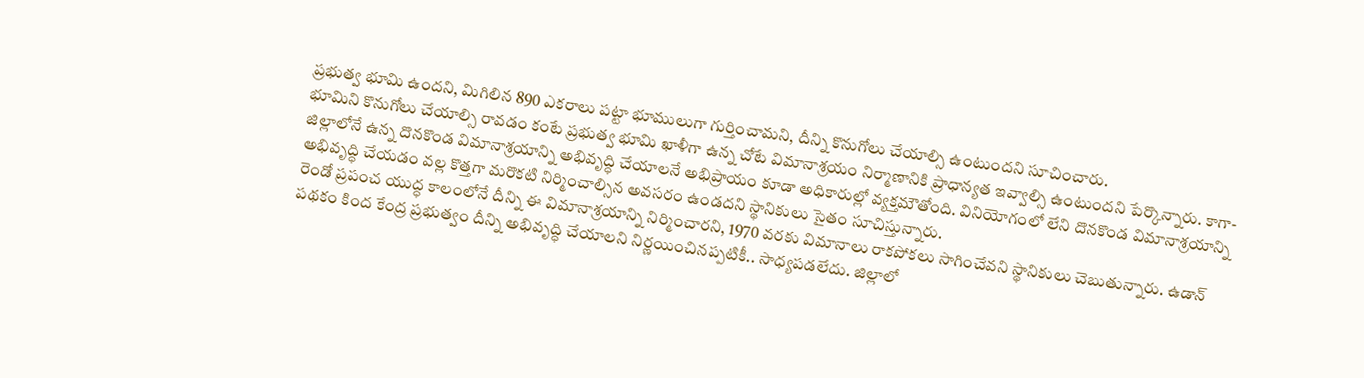ప్రభుత్వ భూమి ఉందని, మిగిలిన 890 ఎకరాలు పట్టా భూములుగా గుర్తించామని, దీన్ని కొనుగోలు చేయాల్సి ఉంటుందని సూచించారు.
భూమిని కొనుగోలు చేయాల్సి రావడం కంటే ప్రభుత్వ భూమి ఖాళీగా ఉన్న చోటే విమానాశ్రయం నిర్మాణానికి ప్రాధాన్యత ఇవ్వాల్సి ఉంటుందని పేర్కొన్నారు. కాగా- జిల్లాలోనే ఉన్న దొనకొండ విమానాశ్రయాన్ని అభివృద్ధి చేయాలనే అభిప్రాయం కూడా అధికారుల్లో వ్యక్తమౌతోంది. వినియోగంలో లేని దొనకొండ విమానాశ్రయాన్ని అభివృద్ధి చేయడం వల్ల కొత్తగా మరొకటి నిర్మించాల్సిన అవసరం ఉండదని స్థానికులు సైతం సూచిస్తున్నారు.
రెండో ప్రపంచ యుద్ధ కాలంలోనే దీన్ని ఈ విమానాశ్రయాన్ని నిర్మించారని, 1970 వరకు విమానాలు రాకపోకలు సాగించేవని స్థానికులు చెబుతున్నారు. ఉడాన్ పథకం కింద కేంద్ర ప్రభుత్వం దీన్ని అభివృద్ధి చేయాలని నిర్ణయించినప్పటికీ.. సాధ్యపడలేదు. జిల్లాలో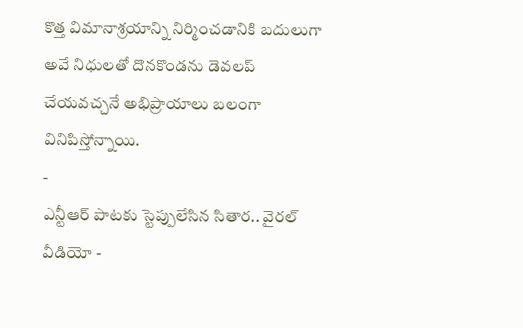కొత్త విమానాశ్రయాన్ని నిర్మించడానికి బదులుగా అవే నిధులతో దొనకొండను డెవలప్ చేయవచ్చనే అభిప్రాయాలు బలంగా వినిపిస్తోన్నాయి.
-
ఎన్టీఆర్ పాటకు స్టెప్పులేసిన సితార.. వైరల్ వీడియో -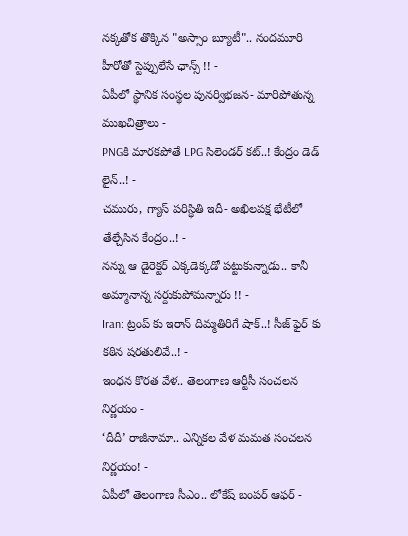నక్కతోక తొక్కిన "అస్సాం బ్యూటీ".. నందమూరి హీరోతో స్టెప్పులేసే ఛాన్స్ !! -
ఏపీలో స్థానిక సంస్థల పునర్విభజన- మారిపోతున్న ముఖచిత్రాలు -
PNGకి మారకపోతే LPG సిలెండర్ కట్..! కేంద్రం డెడ్ లైన్..! -
చమురు, గ్యాస్ పరిస్ధితి ఇదీ- అఖిలపక్ష భేటీలో తేల్చేసిన కేంద్రం..! -
నన్ను ఆ డైరెక్టర్ ఎక్కడెక్కడో పట్టుకున్నాడు.. కానీ అమ్మానాన్న సర్దుకుపోమన్నారు !! -
Iran: ట్రంప్ కు ఇరాన్ దిమ్మతిరిగే షాక్..! సీజ్ ఫైర్ కు కఠిన షరతులివే..! -
ఇంధన కొరత వేళ.. తెలంగాణ ఆర్టీసీ సంచలన నిర్ణయం -
‘దీదీ’ రాజీనామా.. ఎన్నికల వేళ మమత సంచలన నిర్ణయం! -
ఏపీలో తెలంగాణ సీఎం.. లోకేష్ బంపర్ ఆఫర్ -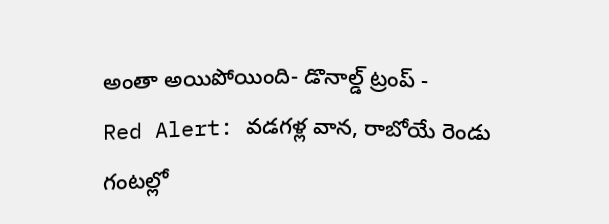అంతా అయిపోయింది- డొనాల్డ్ ట్రంప్ -
Red Alert: వడగళ్ల వాన, రాబోయే రెండు గంటల్లో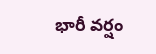భారీ వర్షం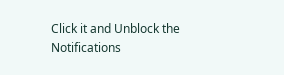Click it and Unblock the Notifications